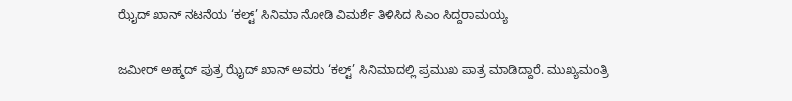ಝೈದ್ ಖಾನ್ ನಟನೆಯ ‘ಕಲ್ಟ್’ ಸಿನಿಮಾ ನೋಡಿ ವಿಮರ್ಶೆ ತಿಳಿಸಿದ ಸಿಎಂ ಸಿದ್ದರಾಮಯ್ಯ

ಜಮೀರ್ ಅಹ್ಮದ್ ಪುತ್ರ ಝೈದ್ ಖಾನ್ ಅವರು ‘ಕಲ್ಟ್’ ಸಿನಿಮಾದಲ್ಲಿ ಪ್ರಮುಖ ಪಾತ್ರ ಮಾಡಿದ್ದಾರೆ. ಮುಖ್ಯಮಂತ್ರಿ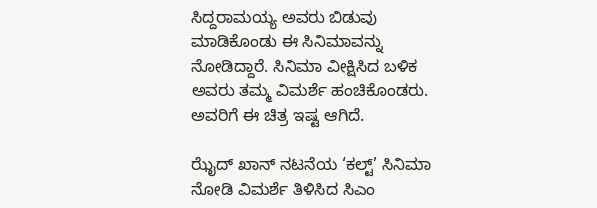ಸಿದ್ದರಾಮಯ್ಯ ಅವರು ಬಿಡುವು ಮಾಡಿಕೊಂಡು ಈ ಸಿನಿಮಾವನ್ನು ನೋಡಿದ್ದಾರೆ. ಸಿನಿಮಾ ವೀಕ್ಷಿಸಿದ ಬಳಿಕ ಅವರು ತಮ್ಮ ವಿಮರ್ಶೆ ಹಂಚಿಕೊಂಡರು. ಅವರಿಗೆ ಈ ಚಿತ್ರ ಇಷ್ಟ ಆಗಿದೆ.

ಝೈದ್ ಖಾನ್ ನಟನೆಯ ‘ಕಲ್ಟ್’ ಸಿನಿಮಾ ನೋಡಿ ವಿಮರ್ಶೆ ತಿಳಿಸಿದ ಸಿಎಂ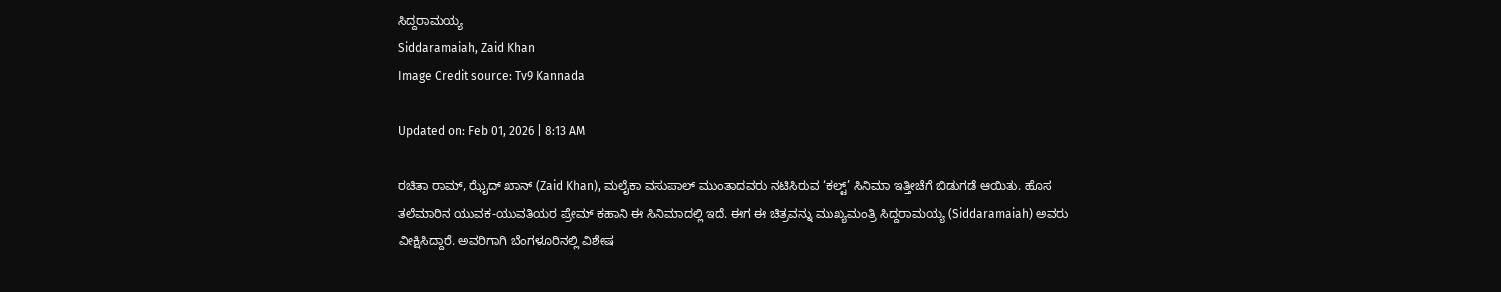ಸಿದ್ದರಾಮಯ್ಯ
Siddaramaiah, Zaid Khan
Image Credit source: Tv9 Kannada

Updated on: Feb 01, 2026 | 8:13 AM

ರಚಿತಾ ರಾಮ್, ಝೈದ್ ಖಾನ್ (Zaid Khan), ಮಲೈಕಾ ವಸುಪಾಲ್ ಮುಂತಾದವರು ನಟಿಸಿರುವ ‘ಕಲ್ಟ್’ ಸಿನಿಮಾ ಇತ್ತೀಚೆಗೆ ಬಿಡುಗಡೆ ಆಯಿತು. ಹೊಸ ತಲೆಮಾರಿನ ಯುವಕ-ಯುವತಿಯರ ಪ್ರೇಮ್ ಕಹಾನಿ ಈ ಸಿನಿಮಾದಲ್ಲಿ ಇದೆ. ಈಗ ಈ ಚಿತ್ರವನ್ನು ಮುಖ್ಯಮಂತ್ರಿ ಸಿದ್ದರಾಮಯ್ಯ (Siddaramaiah) ಅವರು ವೀಕ್ಷಿಸಿದ್ದಾರೆ. ಅವರಿಗಾಗಿ ಬೆಂಗಳೂರಿನಲ್ಲಿ ವಿಶೇಷ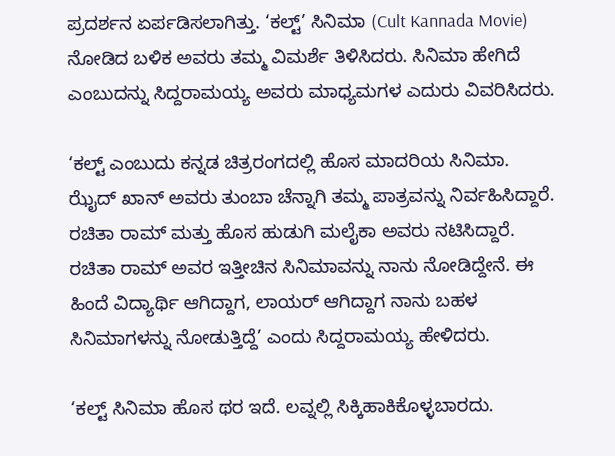ಪ್ರದರ್ಶನ ಏರ್ಪಡಿಸಲಾಗಿತ್ತು. ‘ಕಲ್ಟ್’ ಸಿನಿಮಾ (Cult Kannada Movie) ನೋಡಿದ ಬಳಿಕ ಅವರು ತಮ್ಮ ವಿಮರ್ಶೆ ತಿಳಿಸಿದರು. ಸಿನಿಮಾ ಹೇಗಿದೆ ಎಂಬುದನ್ನು ಸಿದ್ದರಾಮಯ್ಯ ಅವರು ಮಾಧ್ಯಮಗಳ ಎದುರು ವಿವರಿಸಿದರು.

‘ಕಲ್ಟ್ ಎಂಬುದು ಕನ್ನಡ ಚಿತ್ರರಂಗದಲ್ಲಿ ಹೊಸ ಮಾದರಿಯ ಸಿನಿಮಾ. ಝೈದ್ ಖಾನ್ ಅವರು ತುಂಬಾ ಚೆನ್ನಾಗಿ ತಮ್ಮ ಪಾತ್ರವನ್ನು ನಿರ್ವಹಿಸಿದ್ದಾರೆ. ರಚಿತಾ ರಾಮ್ ಮತ್ತು ಹೊಸ ಹುಡುಗಿ ಮಲೈಕಾ ಅವರು ನಟಿಸಿದ್ದಾರೆ. ರಚಿತಾ ರಾಮ್ ಅವರ ಇತ್ತೀಚಿನ ಸಿನಿಮಾವನ್ನು ನಾನು ನೋಡಿದ್ದೇನೆ. ಈ ಹಿಂದೆ ವಿದ್ಯಾರ್ಥಿ ಆಗಿದ್ದಾಗ, ಲಾಯರ್ ಆಗಿದ್ದಾಗ ನಾನು ಬಹಳ ಸಿನಿಮಾಗಳನ್ನು ನೋಡುತ್ತಿದ್ದೆ’ ಎಂದು ಸಿದ್ದರಾಮಯ್ಯ ಹೇಳಿದರು.

‘ಕಲ್ಟ್ ಸಿನಿಮಾ ಹೊಸ ಥರ ಇದೆ. ಲವ್ನಲ್ಲಿ ಸಿಕ್ಕಿಹಾಕಿಕೊಳ್ಳಬಾರದು.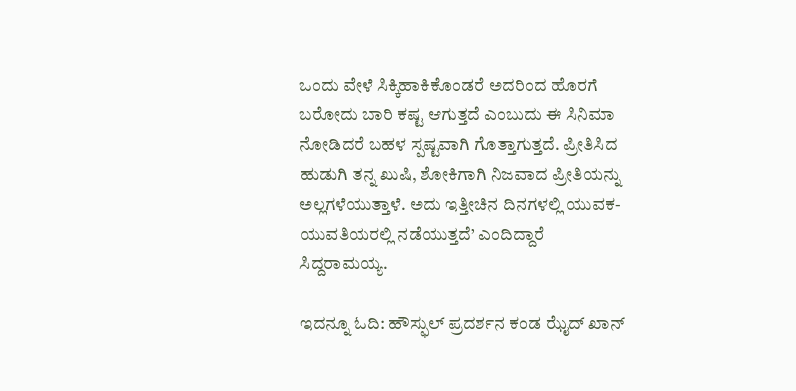ಒಂದು ವೇಳೆ ಸಿಕ್ಕಿಹಾಕಿಕೊಂಡರೆ ಅದರಿಂದ ಹೊರಗೆ ಬರೋದು ಬಾರಿ ಕಷ್ಟ ಆಗುತ್ತದೆ ಎಂಬುದು ಈ ಸಿನಿಮಾ ನೋಡಿದರೆ ಬಹಳ ಸ್ಪಷ್ಟವಾಗಿ ಗೊತ್ತಾಗುತ್ತದೆ. ಪ್ರೀತಿಸಿದ ಹುಡುಗಿ ತನ್ನ ಖುಷಿ, ಶೋಕಿಗಾಗಿ ನಿಜವಾದ ಪ್ರೀತಿಯನ್ನು ಅಲ್ಲಗಳೆಯುತ್ತಾಳೆ. ಅದು ಇತ್ತೀಚಿನ ದಿನಗಳಲ್ಲಿ ಯುವಕ-ಯುವತಿಯರಲ್ಲಿ ನಡೆಯುತ್ತದೆ’ ಎಂದಿದ್ದಾರೆ ಸಿದ್ದರಾಮಯ್ಯ.

ಇದನ್ನೂ ಓದಿ: ಹೌಸ್ಫುಲ್ ಪ್ರದರ್ಶನ ಕಂಡ ಝೈದ್ ಖಾನ್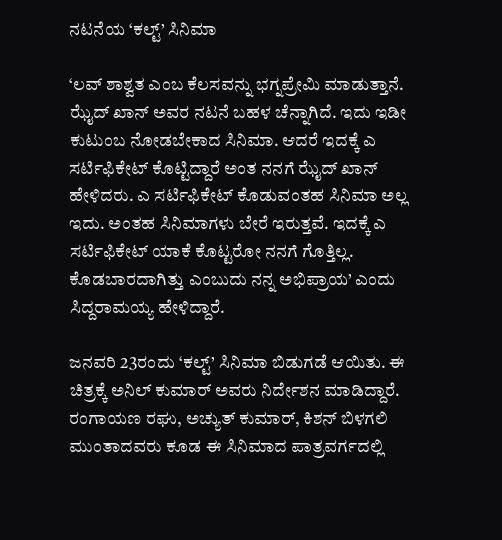ನಟನೆಯ ‘ಕಲ್ಟ್’ ಸಿನಿಮಾ

‘ಲವ್ ಶಾಶ್ವತ ಎಂಬ ಕೆಲಸವನ್ನು ಭಗ್ನಪ್ರೇಮಿ ಮಾಡುತ್ತಾನೆ. ಝೈದ್ ಖಾನ್ ಅವರ ನಟನೆ ಬಹಳ ಚೆನ್ನಾಗಿದೆ. ಇದು ಇಡೀ ಕುಟುಂಬ ನೋಡಬೇಕಾದ ಸಿನಿಮಾ. ಆದರೆ ಇದಕ್ಕೆ ಎ ಸರ್ಟಿಫಿಕೇಟ್ ಕೊಟ್ಟಿದ್ದಾರೆ ಅಂತ ನನಗೆ ಝೈದ್ ಖಾನ್ ಹೇಳಿದರು. ಎ ಸರ್ಟಿಫಿಕೇಟ್ ಕೊಡುವಂತಹ ಸಿನಿಮಾ ಅಲ್ಲ ಇದು. ಅಂತಹ ಸಿನಿಮಾಗಳು ಬೇರೆ ಇರುತ್ತವೆ. ಇದಕ್ಕೆ ಎ ಸರ್ಟಿಫಿಕೇಟ್ ಯಾಕೆ ಕೊಟ್ಟರೋ ನನಗೆ ಗೊತ್ತಿಲ್ಲ. ಕೊಡಬಾರದಾಗಿತ್ತು ಎಂಬುದು ನನ್ನ ಅಭಿಪ್ರಾಯ’ ಎಂದು ಸಿದ್ದರಾಮಯ್ಯ ಹೇಳಿದ್ದಾರೆ.

ಜನವರಿ 23ರಂದು ‘ಕಲ್ಟ್’ ಸಿನಿಮಾ ಬಿಡುಗಡೆ ಆಯಿತು. ಈ ಚಿತ್ರಕ್ಕೆ ಅನಿಲ್ ಕುಮಾರ್ ಅವರು ನಿರ್ದೇಶನ ಮಾಡಿದ್ದಾರೆ. ರಂಗಾಯಣ ರಘು, ಅಚ್ಯುತ್ ಕುಮಾರ್, ಕಿಶನ್ ಬಿಳಗಲಿ ಮುಂತಾದವರು ಕೂಡ ಈ ಸಿನಿಮಾದ ಪಾತ್ರವರ್ಗದಲ್ಲಿ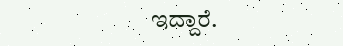ಇದ್ದಾರೆ.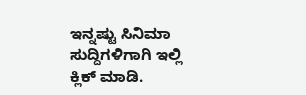ಇನ್ನಷ್ಟು ಸಿನಿಮಾ ಸುದ್ದಿಗಳಿಗಾಗಿ ಇಲ್ಲಿ ಕ್ಲಿಕ್ ಮಾಡಿ.